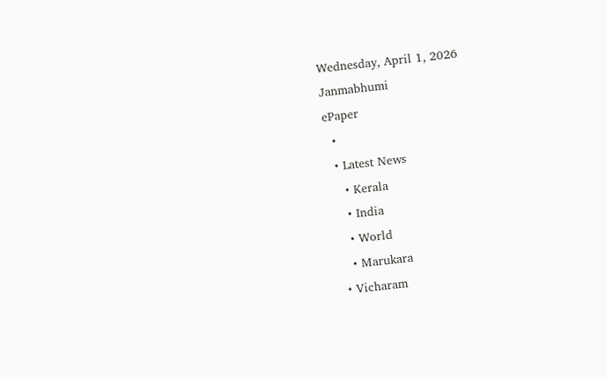Wednesday, April 1, 2026
Janmabhumi
ePaper
  •
  • Latest News
    • Kerala
    • India
    • World
    • Marukara
  • Vicharam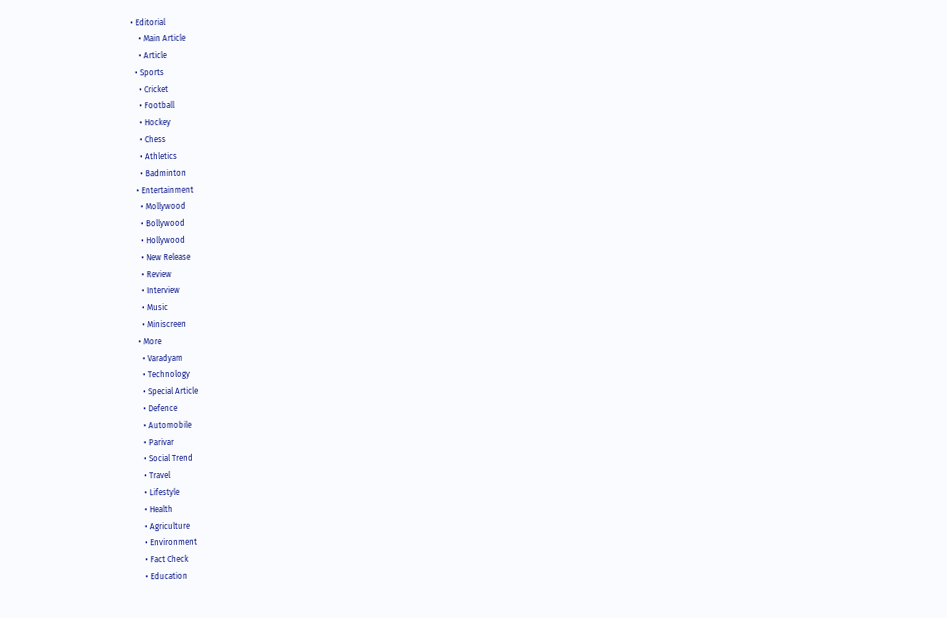• Editorial
    • Main Article
    • Article
  • Sports
    • Cricket
    • Football
    • Hockey
    • Chess
    • Athletics
    • Badminton
  • Entertainment
    • Mollywood
    • Bollywood
    • Hollywood
    • New Release
    • Review
    • Interview
    • Music
    • Miniscreen
  • More
    • Varadyam
    • Technology
    • Special Article
    • Defence
    • Automobile
    • Parivar
    • Social Trend
    • Travel
    • Lifestyle
    • Health
    • Agriculture
    • Environment
    • Fact Check
    • Education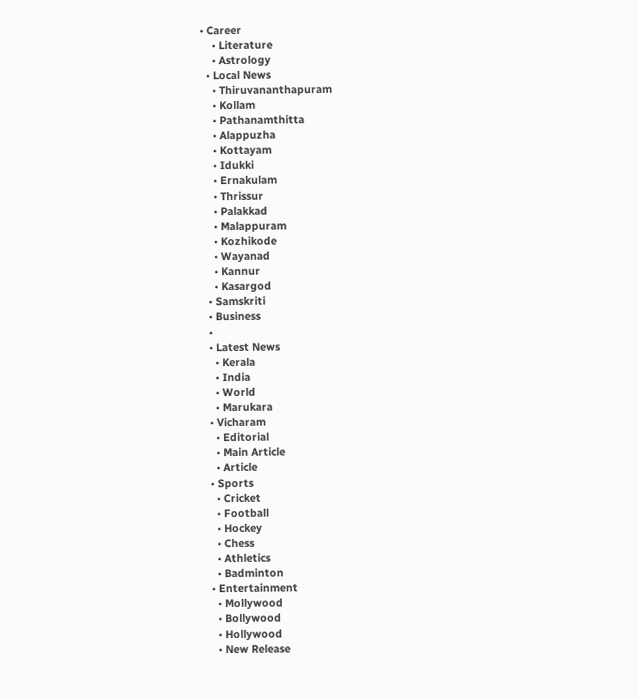• Career
    • Literature
    • Astrology
  • Local News
    • Thiruvananthapuram
    • Kollam
    • Pathanamthitta
    • Alappuzha
    • Kottayam
    • Idukki
    • Ernakulam
    • Thrissur
    • Palakkad
    • Malappuram
    • Kozhikode
    • Wayanad
    • Kannur
    • Kasargod
  • Samskriti
  • Business
  •
  • Latest News
    • Kerala
    • India
    • World
    • Marukara
  • Vicharam
    • Editorial
    • Main Article
    • Article
  • Sports
    • Cricket
    • Football
    • Hockey
    • Chess
    • Athletics
    • Badminton
  • Entertainment
    • Mollywood
    • Bollywood
    • Hollywood
    • New Release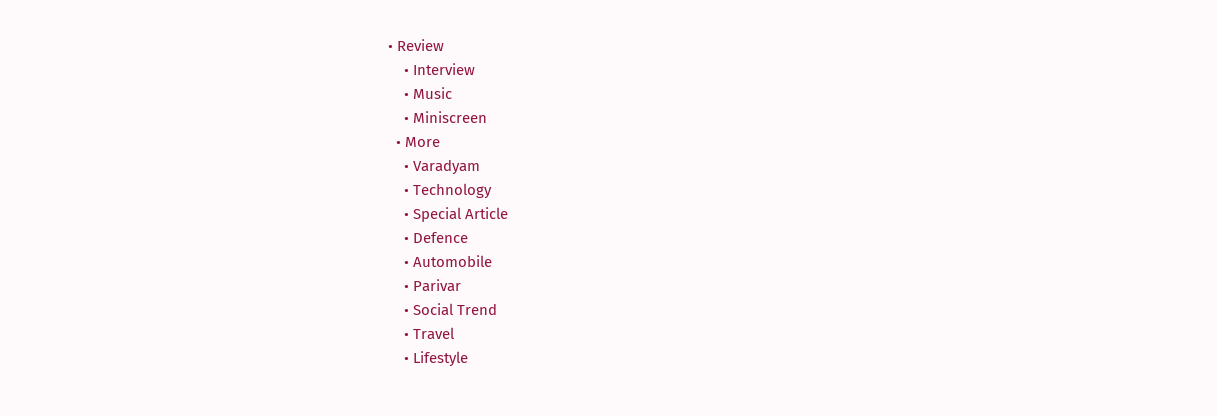• Review
    • Interview
    • Music
    • Miniscreen
  • More
    • Varadyam
    • Technology
    • Special Article
    • Defence
    • Automobile
    • Parivar
    • Social Trend
    • Travel
    • Lifestyle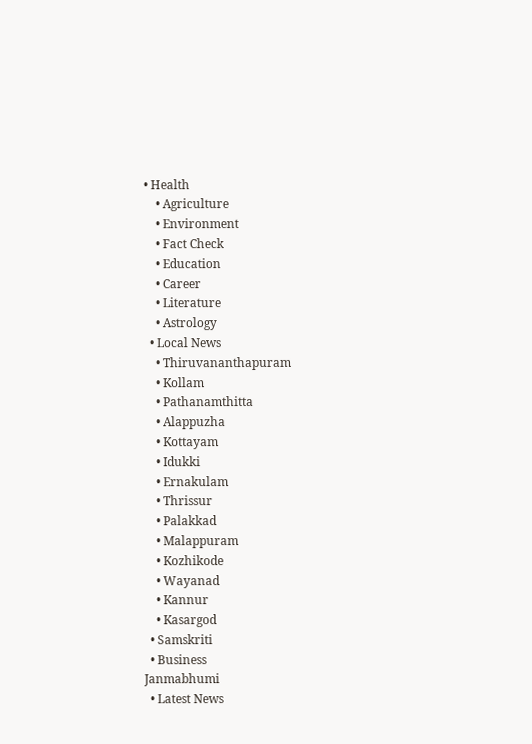• Health
    • Agriculture
    • Environment
    • Fact Check
    • Education
    • Career
    • Literature
    • Astrology
  • Local News
    • Thiruvananthapuram
    • Kollam
    • Pathanamthitta
    • Alappuzha
    • Kottayam
    • Idukki
    • Ernakulam
    • Thrissur
    • Palakkad
    • Malappuram
    • Kozhikode
    • Wayanad
    • Kannur
    • Kasargod
  • Samskriti
  • Business
Janmabhumi
  • Latest News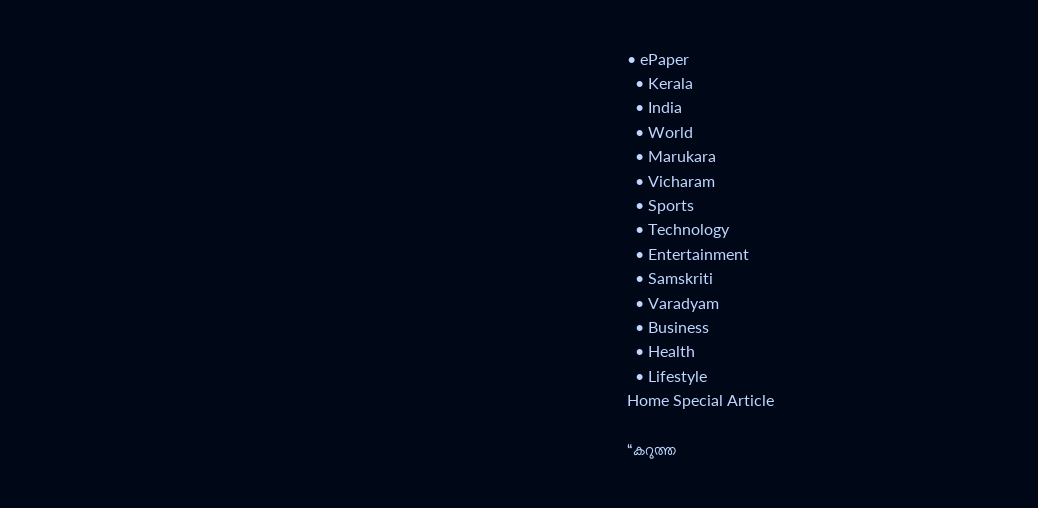• ePaper
  • Kerala
  • India
  • World
  • Marukara
  • Vicharam
  • Sports
  • Technology
  • Entertainment
  • Samskriti
  • Varadyam
  • Business
  • Health
  • Lifestyle
Home Special Article

“കറുത്ത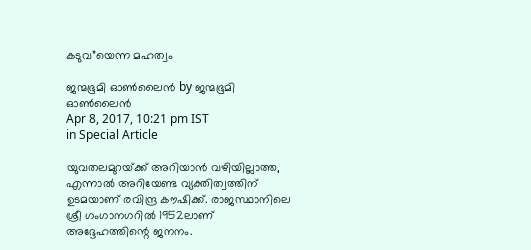കടുവ”യെന്ന മഹത്വം

ജന്മഭൂമി ഓണ്‍ലൈന്‍ by ജന്മഭൂമി ഓണ്‍ലൈന്‍
Apr 8, 2017, 10:21 pm IST
in Special Article

യുവതലമുറയ്‌ക്ക് അറിയാന്‍ വഴിയില്ലാത്ത, എന്നാല്‍ അറിയേണ്ട വ്യക്തിത്വത്തിന് ഉടമയാണ് രവിന്ദ്ര കൗഷിക്ക്. രാജസ്ഥാനിലെ ശ്രീ ഗംഗാനഗറില്‍ 1952ലാണ് അദ്ദേഹത്തിന്റെ ജനനം.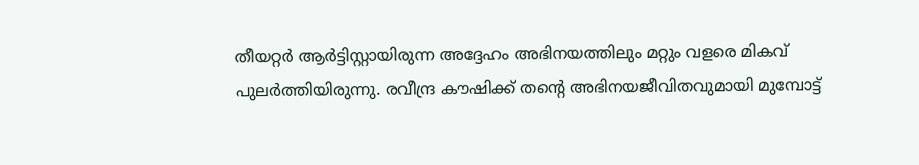തീയറ്റര്‍ ആര്‍ട്ടിസ്റ്റായിരുന്ന അദ്ദേഹം അഭിനയത്തിലും മറ്റും വളരെ മികവ് പുലര്‍ത്തിയിരുന്നു. രവീന്ദ്ര കൗഷിക്ക് തന്റെ അഭിനയജീവിതവുമായി മുമ്പോട്ട്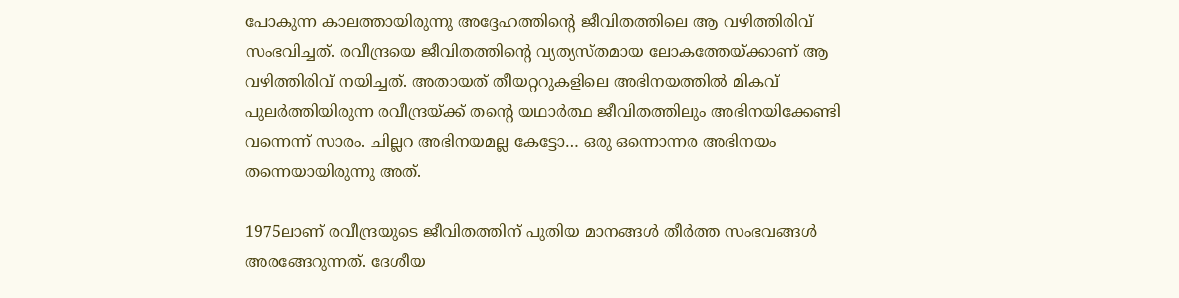പോകുന്ന കാലത്തായിരുന്നു അദ്ദേഹത്തിന്റെ ജീവിതത്തിലെ ആ വഴിത്തിരിവ് സംഭവിച്ചത്. രവീന്ദ്രയെ ജീവിതത്തിന്റെ വ്യത്യസ്തമായ ലോകത്തേയ്‌ക്കാണ് ആ വഴിത്തിരിവ് നയിച്ചത്. അതായത് തീയറ്ററുകളിലെ അഭിനയത്തില്‍ മികവ് പുലര്‍ത്തിയിരുന്ന രവീന്ദ്രയ്‌ക്ക് തന്റെ യഥാര്‍ത്ഥ ജീവിതത്തിലും അഭിനയിക്കേണ്ടി വന്നെന്ന് സാരം. ചില്ലറ അഭിനയമല്ല കേട്ടോ… ഒരു ഒന്നൊന്നര അഭിനയം തന്നെയായിരുന്നു അത്.

1975ലാണ് രവീന്ദ്രയുടെ ജീവിതത്തിന് പുതിയ മാനങ്ങള്‍ തീര്‍ത്ത സംഭവങ്ങള്‍ അരങ്ങേറുന്നത്. ദേശീയ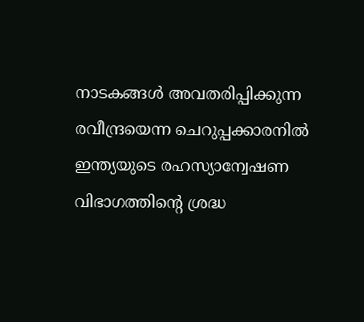നാടകങ്ങള്‍ അവതരിപ്പിക്കുന്ന രവീന്ദ്രയെന്ന ചെറുപ്പക്കാരനില്‍ ഇന്ത്യയുടെ രഹസ്യാന്വേഷണ വിഭാഗത്തിന്റെ ശ്രദ്ധ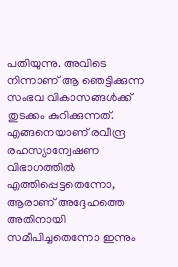പതിയുന്നു. അവിടെ നിന്നാണ് ആ ഞെട്ടിക്കുന്ന സംഭവ വികാസങ്ങള്‍ക്ക് തുടക്കം കുറിക്കുന്നത്. എങ്ങനെയാണ് രവീന്ദ്ര രഹസ്യാന്വേഷണ വിഭാഗത്തില്‍ എത്തിപ്പെട്ടതെന്നോ, ആരാണ് അദ്ദേഹത്തെ അതിനായി സമീപിച്ചതെന്നോ ഇന്നും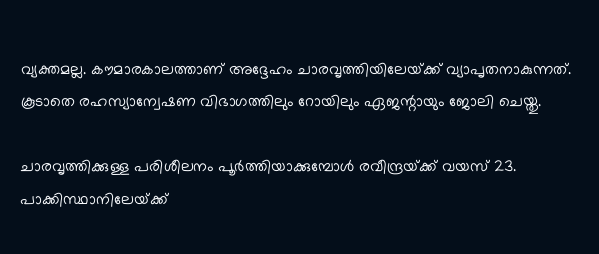വ്യക്തമല്ല. കൗമാരകാലത്താണ് അദ്ദേഹം ചാരവൃത്തിയിലേയ്‌ക്ക് വ്യാപൃതനാകുന്നത്. കൂടാതെ രഹസ്യാന്വേഷണ വിഭാഗത്തിലും റോയിലും ഏജന്റായും ജോലി ചെയ്തു.

ചാരവൃത്തിക്കുള്ള പരിശീലനം പൂര്‍ത്തിയാക്കുമ്പോള്‍ രവീന്ദ്രയ്‌ക്ക് വയസ് 23. പാക്കിസ്ഥാനിലേയ്‌ക്ക്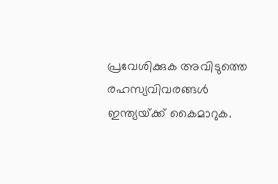പ്രവേശിക്കുക അവിടുത്തെ രഹസ്യവിവരങ്ങള്‍ ഇന്ത്യയ്‌ക്ക് കൈമാറുക.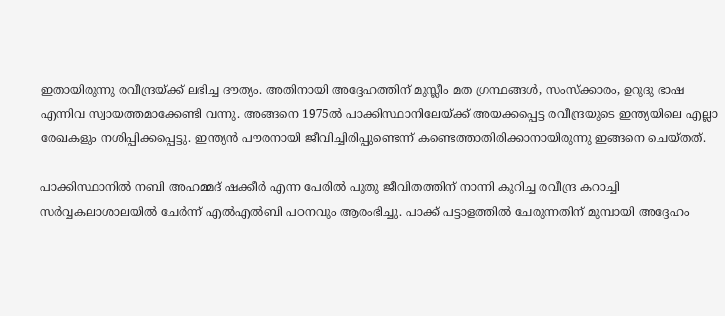ഇതായിരുന്നു രവീന്ദ്രയ്‌ക്ക് ലഭിച്ച ദൗത്യം. അതിനായി അദ്ദേഹത്തിന് മുസ്ലീം മത ഗ്രന്ഥങ്ങള്‍, സംസ്‌ക്കാരം, ഉറുദു ഭാഷ എന്നിവ സ്വായത്തമാക്കേണ്ടി വന്നു. അങ്ങനെ 1975ല്‍ പാക്കിസ്ഥാനിലേയ്‌ക്ക് അയക്കപ്പെട്ട രവീന്ദ്രയുടെ ഇന്ത്യയിലെ എല്ലാ രേഖകളും നശിപ്പിക്കപ്പെട്ടു. ഇന്ത്യന്‍ പൗരനായി ജീവിച്ചിരിപ്പുണ്ടെന്ന് കണ്ടെത്താതിരിക്കാനായിരുന്നു ഇങ്ങനെ ചെയ്തത്.

പാക്കിസ്ഥാനില്‍ നബി അഹമ്മദ് ഷക്കീര്‍ എന്ന പേരില്‍ പുതു ജീവിതത്തിന് നാന്നി കുറിച്ച രവീന്ദ്ര കറാച്ചി സര്‍വ്വകലാശാലയില്‍ ചേര്‍ന്ന് എല്‍എല്‍ബി പഠനവും ആരംഭിച്ചു. പാക്ക് പട്ടാളത്തില്‍ ചേരുന്നതിന് മുമ്പായി അദ്ദേഹം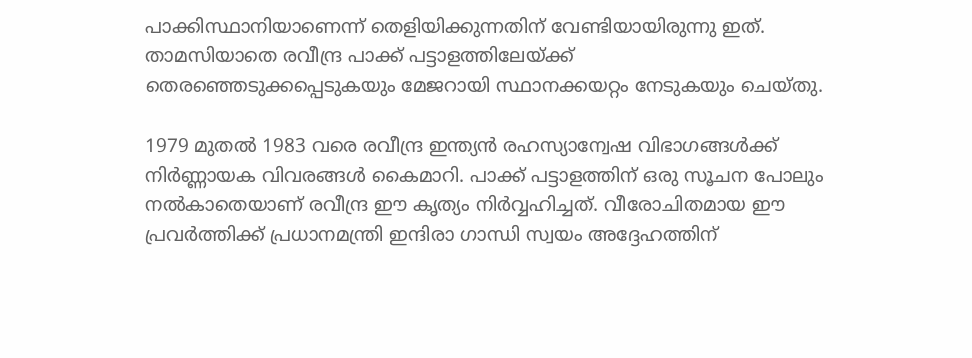പാക്കിസ്ഥാനിയാണെന്ന് തെളിയിക്കുന്നതിന് വേണ്ടിയായിരുന്നു ഇത്. താമസിയാതെ രവീന്ദ്ര പാക്ക് പട്ടാളത്തിലേയ്‌ക്ക് തെരഞ്ഞെടുക്കപ്പെടുകയും മേജറായി സ്ഥാനക്കയറ്റം നേടുകയും ചെയ്തു.

1979 മുതല്‍ 1983 വരെ രവീന്ദ്ര ഇന്ത്യന്‍ രഹസ്യാന്വേഷ വിഭാഗങ്ങള്‍ക്ക് നിര്‍ണ്ണായക വിവരങ്ങള്‍ കൈമാറി. പാക്ക് പട്ടാളത്തിന് ഒരു സൂചന പോലും നല്‍കാതെയാണ് രവീന്ദ്ര ഈ കൃത്യം നിര്‍വ്വഹിച്ചത്. വീരോചിതമായ ഈ പ്രവര്‍ത്തിക്ക് പ്രധാനമന്ത്രി ഇന്ദിരാ ഗാന്ധി സ്വയം അദ്ദേഹത്തിന്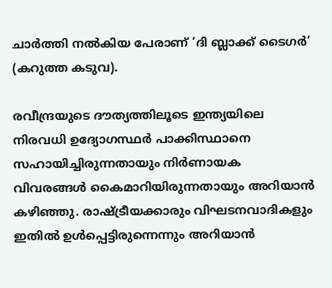ചാര്‍ത്തി നല്‍കിയ പേരാണ് ‘ദി ബ്ലാക്ക് ടൈഗര്‍’ (കറുത്ത കടുവ).

രവീന്ദ്രയുടെ ദൗത്യത്തിലൂടെ ഇന്ത്യയിലെ നിരവധി ഉദ്യോഗസ്ഥര്‍ പാക്കിസ്ഥാനെ സഹായിച്ചിരുന്നതായും നിര്‍ണായക വിവരങ്ങള്‍ കൈമാറിയിരുന്നതായും അറിയാന്‍ കഴിഞ്ഞു. രാഷ്‌ട്രീയക്കാരും വിഘടനവാദികളും ഇതില്‍ ഉള്‍പ്പെട്ടിരുന്നെന്നും അറിയാന്‍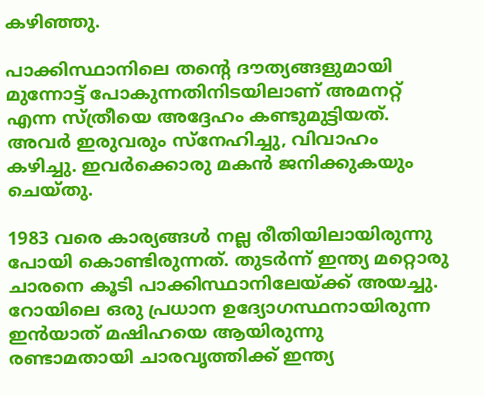കഴിഞ്ഞു.

പാക്കിസ്ഥാനിലെ തന്റെ ദൗത്യങ്ങളുമായി മുന്നോട്ട് പോകുന്നതിനിടയിലാണ് അമനറ്റ് എന്ന സ്ത്രീയെ അദ്ദേഹം കണ്ടുമുട്ടിയത്. അവര്‍ ഇരുവരും സ്‌നേഹിച്ചു, വിവാഹം കഴിച്ചു. ഇവര്‍ക്കൊരു മകന്‍ ജനിക്കുകയും ചെയ്തു.

1983 വരെ കാര്യങ്ങള്‍ നല്ല രീതിയിലായിരുന്നു പോയി കൊണ്ടിരുന്നത്. തുടര്‍ന്ന് ഇന്ത്യ മറ്റൊരു ചാരനെ കൂടി പാക്കിസ്ഥാനിലേയ്‌ക്ക് അയച്ചു. റോയിലെ ഒരു പ്രധാന ഉദ്യോഗസ്ഥനായിരുന്ന ഇന്‍യാത് മഷിഹയെ ആയിരുന്നു രണ്ടാമതായി ചാരവൃത്തിക്ക് ഇന്ത്യ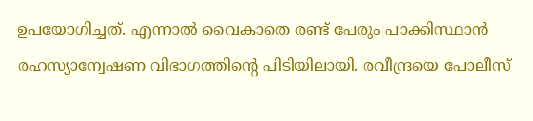ഉപയോഗിച്ചത്. എന്നാല്‍ വൈകാതെ രണ്ട് പേരും പാക്കിസ്ഥാന്‍ രഹസ്യാന്വേഷണ വിഭാഗത്തിന്റെ പിടിയിലായി. രവീന്ദ്രയെ പോലീസ്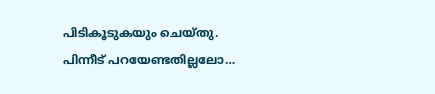പിടികൂടുകയും ചെയ്തു. പിന്നീട് പറയേണ്ടതില്ലലോ…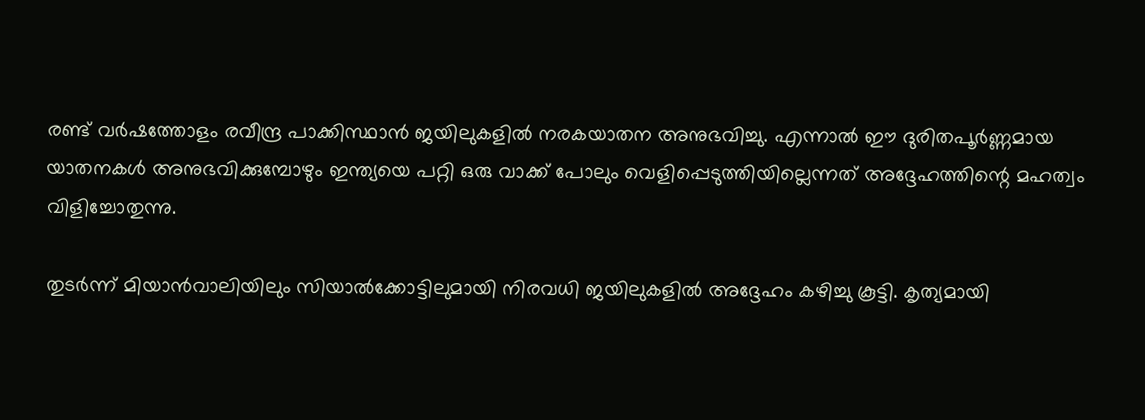രണ്ട് വര്‍ഷത്തോളം രവീന്ദ്ര പാക്കിസ്ഥാന്‍ ജയിലുകളില്‍ നരകയാതന അനുഭവിച്ചു. എന്നാല്‍ ഈ ദുരിതപൂര്‍ണ്ണമായ യാതനകള്‍ അനുഭവിക്കുമ്പോഴും ഇന്ത്യയെ പറ്റി ഒരു വാക്ക് പോലും വെളിപ്പെടുത്തിയില്ലെന്നത് അദ്ദേഹത്തിന്റെ മഹത്വം വിളിച്ചോതുന്നു.

തുടര്‍ന്ന് മിയാന്‍വാലിയിലും സിയാല്‍ക്കോട്ടിലുമായി നിരവധി ജയിലുകളില്‍ അദ്ദേഹം കഴിച്ചു കൂട്ടി. കൃത്യമായി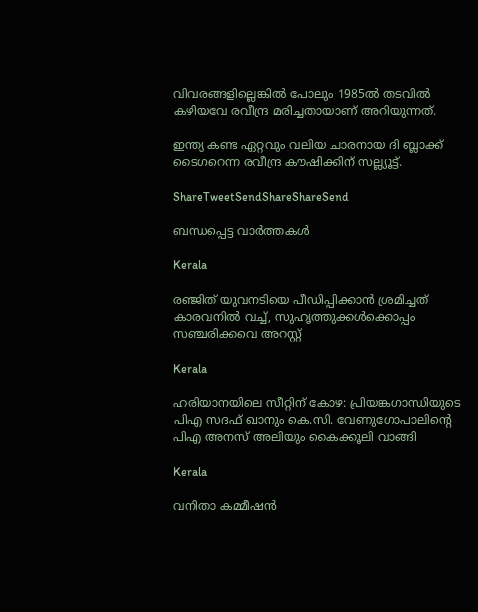വിവരങ്ങളില്ലെങ്കില്‍ പോലും 1985ല്‍ തടവില്‍ കഴിയവേ രവീന്ദ്ര മരിച്ചതായാണ് അറിയുന്നത്.

ഇന്ത്യ കണ്ട ഏറ്റവും വലിയ ചാരനായ ദി ബ്ലാക്ക് ടൈഗറെന്ന രവീന്ദ്ര കൗഷിക്കിന് സല്ല്യൂട്ട്.

ShareTweetSendShareShareSend

ബന്ധപ്പെട്ട വാര്‍ത്തകള്‍

Kerala

രഞ്ജിത് യുവനടിയെ പീഡിപ്പിക്കാന്‍ ശ്രമിച്ചത് കാരവനില്‍ വച്ച്, സുഹൃത്തുക്കള്‍ക്കൊപ്പം സഞ്ചരിക്കവെ അറസ്റ്റ്

Kerala

ഹരിയാനയിലെ സീറ്റിന് കോഴ: പ്രിയങ്കഗാന്ധിയുടെ പിഎ സദഫ് ഖാനും കെ.സി. വേണുഗോപാലിന്റെ പിഎ അനസ് അലിയും കൈക്കൂലി വാങ്ങി

Kerala

വനിതാ കമ്മീഷന്‍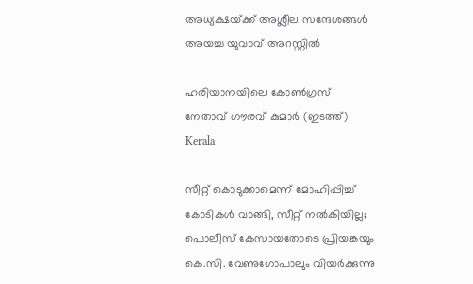അധ്യക്ഷയ്‌ക്ക് അശ്ലീല സന്ദേശങ്ങള്‍ അയച്ച യുവാവ് അറസ്റ്റില്‍

ഹരിയാനയിലെ കോണ്‍ഗ്രസ് നേതാവ് ഗൗരവ് കുമാര്‍ (ഇടത്ത്)
Kerala

സീറ്റ് കൊടുക്കാമെന്ന് മോഹിപ്പിച്ച് കോടികള്‍ വാങ്ങി, സീറ്റ് നല്‍കിയില്ല; പൊലീസ് കേസായതോടെ പ്രിയങ്കയും കെ.സി. വേണുഗോപാലും വിയര്‍ക്കുന്നു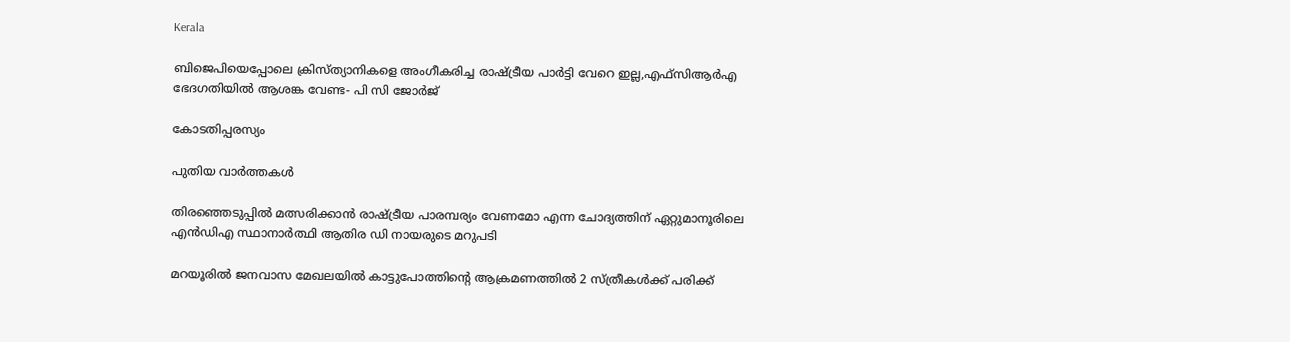Kerala

ബിജെപിയെപ്പോലെ ക്രിസ്ത്യാനികളെ അംഗീകരിച്ച രാഷ്‌ട്രീയ പാര്‍ട്ടി വേറെ ഇല്ല,എഫ്സിആര്‍എ ഭേദഗതിയില്‍ ആശങ്ക വേണ്ട- പി സി ജോര്‍ജ്

കോടതിപ്പരസ്യം

പുതിയ വാര്‍ത്തകള്‍

തിരഞ്ഞെടുപ്പിൽ മത്സരിക്കാൻ രാഷ്‌ട്രീയ പാരമ്പര്യം വേണമോ എന്ന ചോദ്യത്തിന് ഏറ്റുമാനൂരിലെ എന്‍ഡിഎ സ്ഥാനാര്‍ത്ഥി ആതിര ഡി നായരുടെ മറുപടി

മറയൂരില്‍ ജനവാസ മേഖലയില്‍ കാട്ടുപോത്തിന്റെ ആക്രമണത്തില്‍ 2 സ്ത്രീകള്‍ക്ക് പരിക്ക്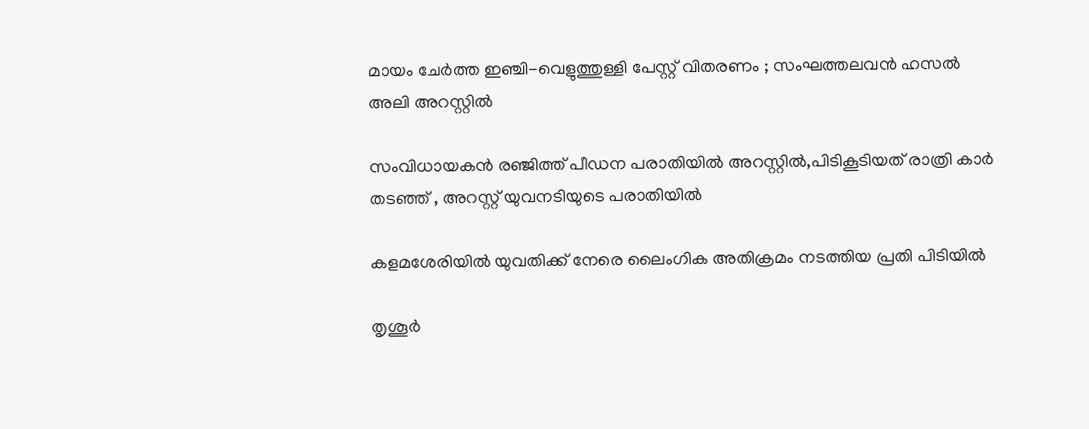മായം ചേർത്ത ഇഞ്ചി-വെളുത്തുള്ളി പേസ്റ്റ് വിതരണം ; സംഘത്തലവൻ ഹസൽ അലി അറസ്റ്റിൽ

സംവിധായകന്‍ രഞ്ജിത്ത് പീഡന പരാതിയില്‍ അറസ്റ്റില്‍,പിടികൂടിയത് രാത്രി കാര്‍ തടഞ്ഞ് , അറസ്റ്റ് യുവനടിയുടെ പരാതിയില്‍

കളമശേരിയില്‍ യുവതിക്ക് നേരെ ലൈംഗിക അതിക്രമം നടത്തിയ പ്രതി പിടിയില്‍

തൃശൂര്‍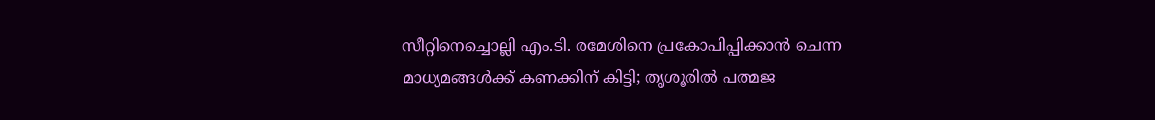സീറ്റിനെച്ചൊല്ലി എം.ടി. രമേശിനെ പ്രകോപിപ്പിക്കാന്‍ ചെന്ന മാധ്യമങ്ങള്‍ക്ക് കണക്കിന് കിട്ടി; തൃശൂരില്‍ പത്മജ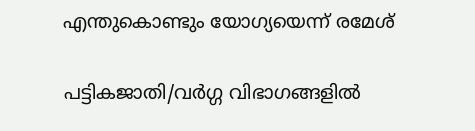എന്തുകൊണ്ടും യോഗ്യയെന്ന് രമേശ്

പട്ടികജാതി/വർഗ്ഗ വിഭാഗങ്ങളിൽ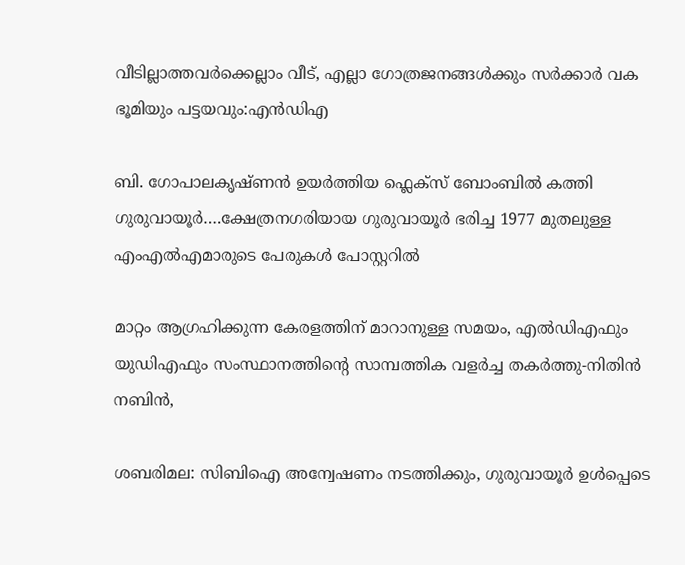വീടില്ലാത്തവർക്കെല്ലാം വീട്, എല്ലാ ഗോത്രജനങ്ങൾക്കും സർക്കാർ വക ഭൂമിയും പട്ടയവും:എൻഡിഎ

ബി. ഗോപാലകൃഷ്ണന്‍ ഉയര്‍ത്തിയ ഫ്ലെക്സ് ബോംബില്‍ കത്തി ഗുരുവായൂര്‍….ക്ഷേത്രനഗരിയായ ഗുരുവായൂര്‍ ഭരിച്ച 1977 മുതലുള്ള എംഎൽഎമാരുടെ പേരുകള്‍ പോസ്റ്ററില്‍

മാറ്റം ആഗ്രഹിക്കുന്ന കേരളത്തിന് മാറാനുള്ള സമയം, എല്‍ഡിഎഫും യുഡിഎഫും സംസ്ഥാനത്തിന്റെ സാമ്പത്തിക വളര്‍ച്ച തകര്‍ത്തു-നിതിന്‍ നബിന്‍,

ശബരിമല: സിബിഐ അന്വേഷണം നടത്തിക്കും, ഗുരുവായൂർ ഉൾപ്പെടെ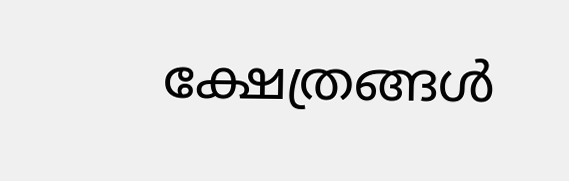ക്ഷേത്രങ്ങൾ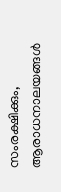സംരക്ഷിക്കും, ആരാധനാലയങ്ങൾ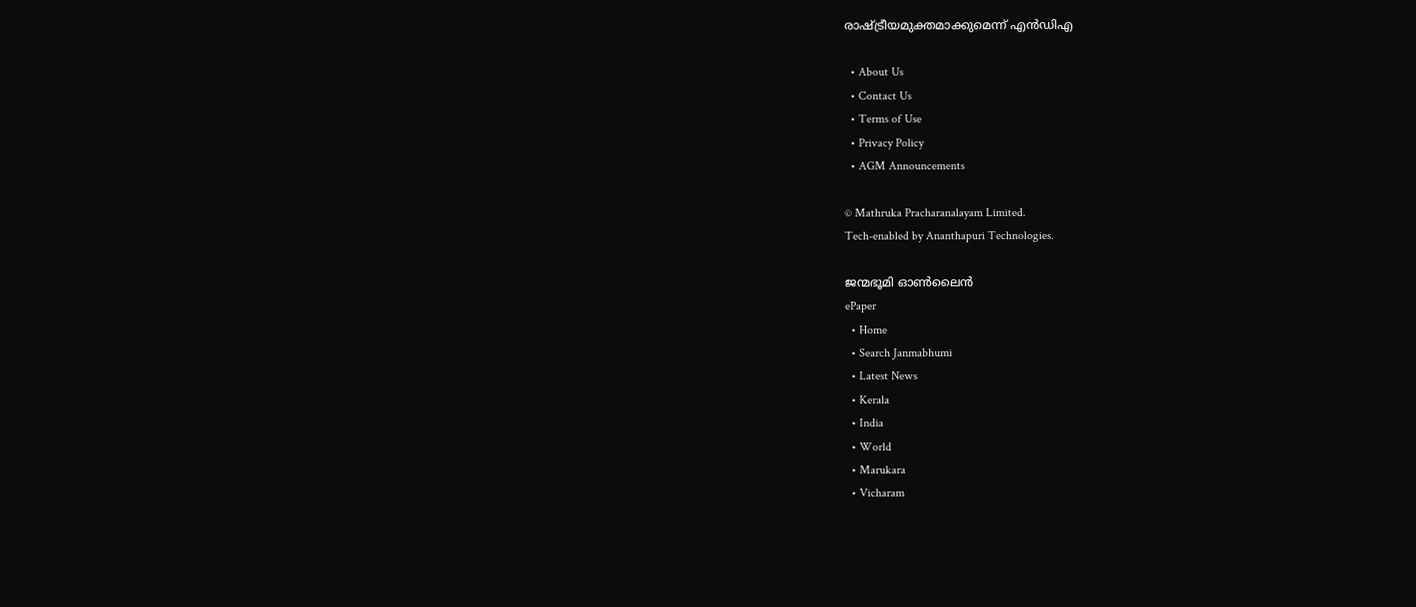രാഷ്‌ട്രീയമുക്തമാക്കുമെന്ന് എൻഡിഎ

  • About Us
  • Contact Us
  • Terms of Use
  • Privacy Policy
  • AGM Announcements

© Mathruka Pracharanalayam Limited.
Tech-enabled by Ananthapuri Technologies.

ജന്മഭൂമി ഓണ്‍ലൈന്‍
ePaper
  • Home
  • Search Janmabhumi
  • Latest News
  • Kerala
  • India
  • World
  • Marukara
  • Vicharam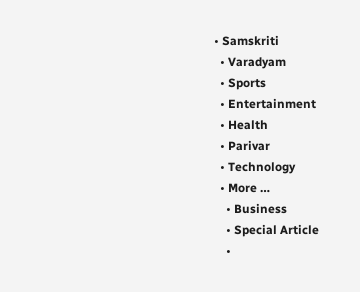• Samskriti
  • Varadyam
  • Sports
  • Entertainment
  • Health
  • Parivar
  • Technology
  • More …
    • Business
    • Special Article
    •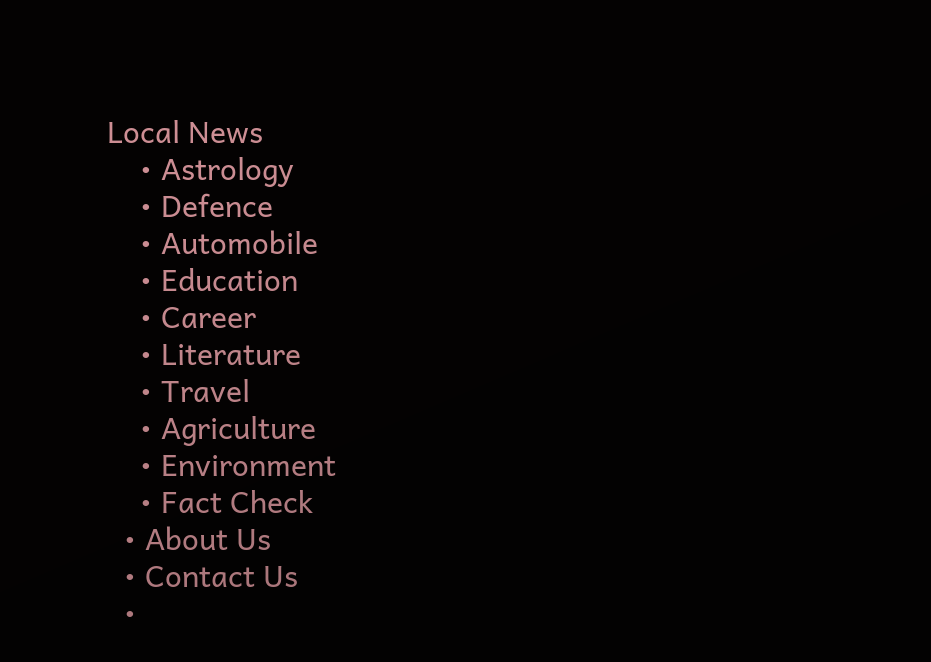Local News
    • Astrology
    • Defence
    • Automobile
    • Education
    • Career
    • Literature
    • Travel
    • Agriculture
    • Environment
    • Fact Check
  • About Us
  • Contact Us
  •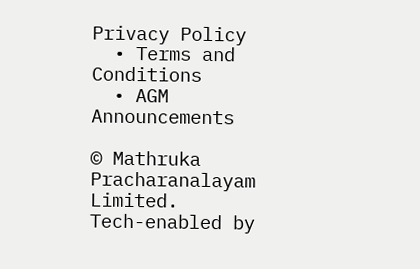Privacy Policy
  • Terms and Conditions
  • AGM Announcements

© Mathruka Pracharanalayam Limited.
Tech-enabled by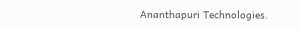Ananthapuri Technologies.